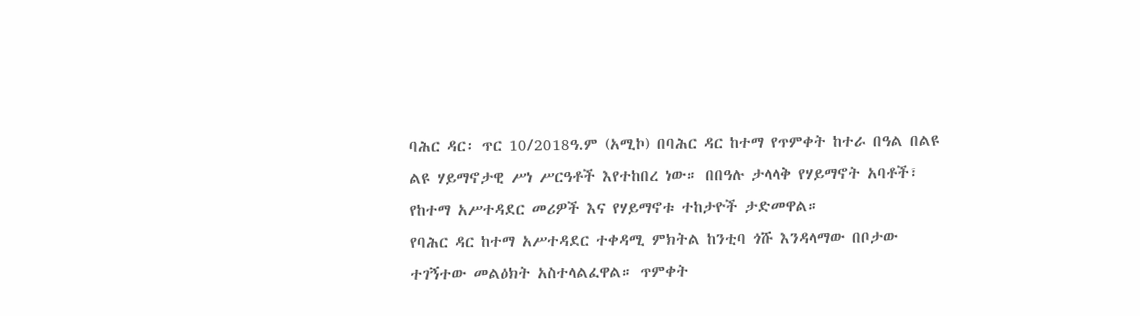ባሕር ዳር፡ ጥር 10/2018ዓ.ም (አሚኮ) በባሕር ዳር ከተማ የጥምቀት ከተራ በዓል በልዩ ልዩ ሃይማኖታዊ ሥነ ሥርዓቶች እየተከበረ ነው። በበዓሉ ታላላቅ የሃይማኖት አባቶች፣ የከተማ አሥተዳደር መሪዎች እና የሃይማኖቱ ተከታዮች ታድመዋል።
የባሕር ዳር ከተማ አሥተዳደር ተቀዳሚ ምክትል ከንቲባ ጎሹ እንዳላማው በቦታው ተገኝተው መልዕክት አስተላልፈዋል። ጥምቀት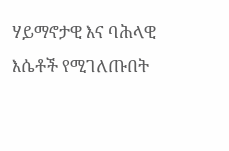ሃይማኖታዊ እና ባሕላዊ እሴቶች የሚገለጡበት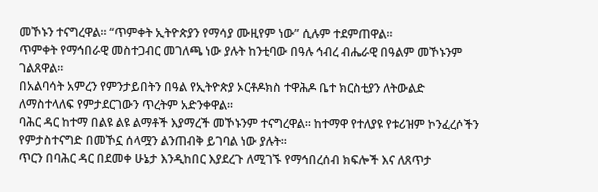መኾኑን ተናግረዋል። “ጥምቀት ኢትዮጵያን የማሳያ ሙዚየም ነው” ሲሉም ተደምጠዋል።
ጥምቀት የማኅበራዊ መስተጋብር መገለጫ ነው ያሉት ከንቲባው በዓሉ ኅብረ ብሔራዊ በዓልም መኾኑንም ገልጸዋል።
በአልባሳት አምረን የምንታይበትን በዓል የኢትዮጵያ ኦርቶዶክስ ተዋሕዶ ቤተ ክርስቲያን ለትውልድ ለማስተላለፍ የምታደርገውን ጥረትም አድንቀዋል።
ባሕር ዳር ከተማ በልዩ ልዩ ልማቶች እያማረች መኾኑንም ተናግረዋል። ከተማዋ የተለያዩ የቱሪዝም ኮንፈረሶችን የምታስተናግድ በመኾኗ ሰላሟን ልንጠብቅ ይገባል ነው ያሉት።
ጥርን በባሕር ዳር በደመቀ ሁኔታ እንዲከበር እያደረጉ ለሚገኙ የማኅበረሰብ ክፍሎች እና ለጸጥታ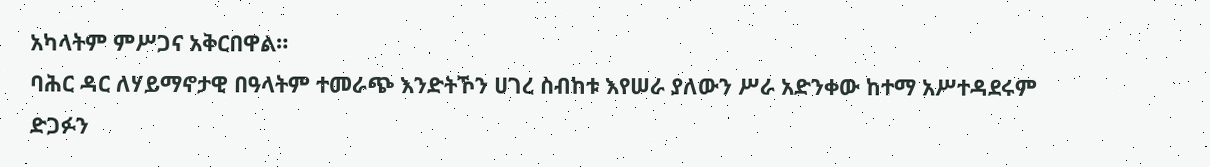አካላትም ምሥጋና አቅርበዋል።
ባሕር ዳር ለሃይማኖታዊ በዓላትም ተመራጭ እንድትኾን ሀገረ ስብከቱ እየሠራ ያለውን ሥራ አድንቀው ከተማ አሥተዳደሩም ድጋፉን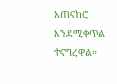አጠናከሮ እንደሚቀጥል ተናግረዋል።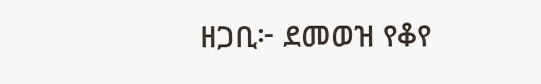ዘጋቢ፦ ደመወዝ የቆየ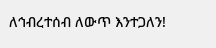ለኅብረተሰብ ለውጥ እንተጋለን!